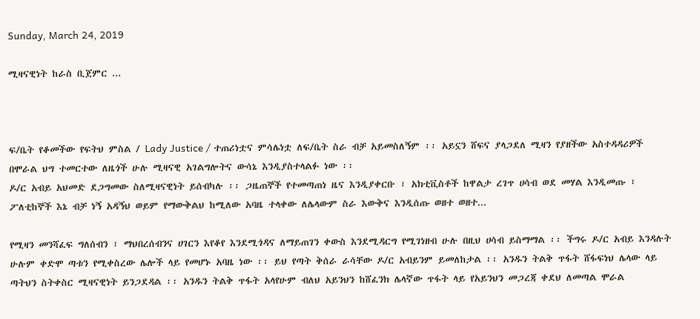Sunday, March 24, 2019

ሚዛናዊነት ከራስ ቢጀምር ...



ፍ/ቤት የቆመችው የፍትህ ምስል / Lady Justice / ተጠሪነቷና ምሳሌነቷ ለፍ/ቤት ስራ ብቻ አይመስለኝም ፡፡ አይኗን ሸፍና ያላጋደለ ሚዛን የያዘችው አስተዳዳሪዎች በሞራል ህግ ተመርተው ለዜጎች ሁሉ ሚዛናዊ አገልግሎትና ውሳኔ እንዲያስተላልፉ ነው ፡፡
ዶ/ር አብይ አህመድ ደጋግመው ስለሚዛናዊነት ይሰብካሉ ፡፡ ጋዜጠኞች የተመጣጠነ ዜና እንዲያቀርቡ ፣ አክቲቪስቶች ከዋልታ ረገጥ ሀሳብ ወደ መሃል እንዲመጡ ፣ ፖለቲከኞች እኔ ብቻ ነኝ አዳኝህ ወይም የማውቅልህ ከሚለው አባዜ ተላቀው ለሌላውም ስራ እውቅና እንዲሰጡ ወዘተ ወዘተ...

የሚዛን መንሻፈፍ ግለሰብን ፣ ማህበረሰብንና ሀገርን እየቆየ እንደሚጎዳና ለማይጠገን ቀውስ እንደሚዳርግ የሚገነዘብ ሁሉ በዚህ ሀሳብ ይስማማል ፡፡ ችግሩ ዶ/ር አብይ እንዳሉት ሁሉም ቀድሞ ጣቱን የሚቀስረው ሌሎች ላይ የመሆኑ አባዜ ነው ፡፡ ይህ የጣት ቅሰራ ራሳቸው ዶ/ር አብይንም ይመለከታል ፡፡ አንዱን ትልቅ ጥፋት ሸፋፍነህ ሌላው ላይ ጣትህን ስትቀስር ሚዛናዊነት ይንጋደዳል ፡፡ አንዱን ትልቅ ጥፋት አላየሁም ብለህ አይንህን ከሸፈንክ ሌላኛው ጥፋት ላይ የአይንህን መጋረጃ ቀደህ ለመጣል ሞራል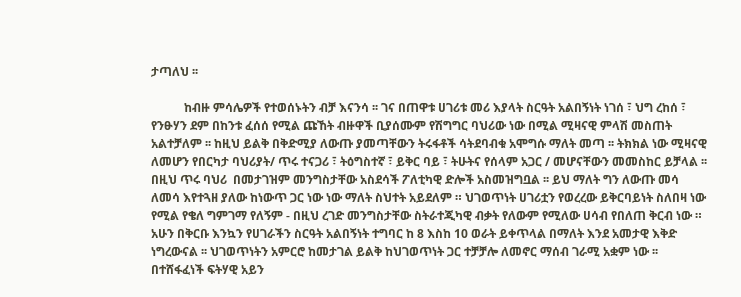ታጣለህ ፡፡

           ከብዙ ምሳሌዎች የተወሰኑትን ብቻ እናንሳ ፡፡ ገና በጠዋቱ ሀገሪቱ መሪ እያላት ስርዓት አልበኝነት ነገሰ ፣ ህግ ረከሰ ፣ የንፁሃን ደም በከንቱ ፈሰሰ የሚል ጩኸት ብዙዋች ቢያሰሙም የሽግግር ባህሪው ነው በሚል ሚዛናዊ ምላሽ መስጠት አልተቻለም ፡፡ ከዚህ ይልቅ በቅድሚያ ለውጡ ያመጣቸውን ትሩፋቶች ሳትደባብቁ አሞግሱ ማለት መጣ ፡፡ ትክክል ነው ሚዛናዊ ለመሆን የበርካታ ባህሪያት/ ጥሩ ተናጋሪ ፣ ትዕግስተኛ ፣ ይቅር ባይ ፣ ትሁትና የሰላም አጋር / መሆናቸውን መመስከር ይቻላል ፡፡ በዚህ ጥሩ ባህሪ  በመታገዝም መንግስታቸው አስደሳች ፖለቲካዊ ድሎች አስመዝግቧል ፡፡ ይህ ማለት ግን ለውጡ መሳ ለመሳ እየተጓዘ ያለው ከነውጥ ጋር ነው ነው ማለት ስህተት አይደለም ። ህገወጥነት ሀገሪቷን የወረረው ይቅርባይነት ስለበዛ ነው የሚል የቄለ ግምገማ የለኝም - በዚህ ረገድ መንግስታቸው ስትራተጂካዊ ብቃት የለውም የሚለው ሀሳብ የበለጠ ቅርብ ነው ። አሁን በቅርቡ እንኳን የሀገራችን ስርዓት አልበኝነት ተግባር ከ 8 እስከ 10 ወራት ይቀጥላል በማለት እንደ አመታዊ እቅድ ነግረውናል ፡፡ ህገወጥነትን አምርሮ ከመታገል ይልቅ ከህገወጥነት ጋር ተቻቻሎ ለመኖር ማሰብ ገራሚ አቋም ነው ፡፡ በተሸፋፈነች ፍትሃዊ አይን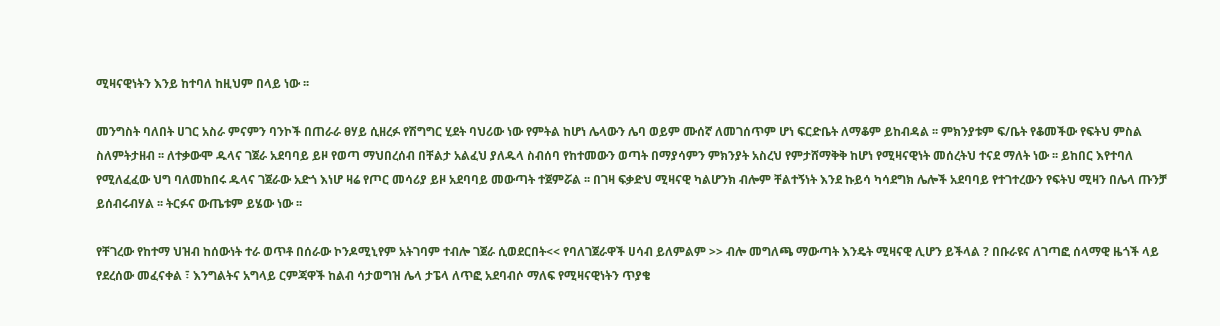ሚዛናዊነትን እንይ ከተባለ ከዚህም በላይ ነው ፡፡

መንግስት ባለበት ሀገር አስራ ምናምን ባንኮች በጠራራ ፀሃይ ሲዘረፉ የሽግግር ሂደት ባህሪው ነው የምትል ከሆነ ሌላውን ሌባ ወይም ሙሰኛ ለመገሰጥም ሆነ ፍርድቤት ለማቆም ይከብዳል ፡፡ ምክንያቱም ፍ/ቤት የቆመችው የፍትህ ምስል ስለምትታዘብ ፡፡ ለተቃውሞ ዱላና ገጀራ አደባባይ ይዞ የወጣ ማህበረሰብ በቸልታ አልፈህ ያለዱላ ስብሰባ የከተመውን ወጣት በማያሳምን ምክንያት አስረህ የምታሸማቅቅ ከሆነ የሚዛናዊነት መሰረትህ ተናደ ማለት ነው ፡፡ ይከበር እየተባለ የሚለፈፈው ህግ ባለመከበሩ ዱላና ገጀራው አድጎ እነሆ ዛሬ የጦር መሳሪያ ይዞ አደባባይ መውጣት ተጀምሯል ፡፡ በገዛ ፍቃድህ ሚዛናዊ ካልሆንክ ብሎም ቸልተኝነት እንደ ኩይሳ ካሳደግክ ሌሎች አደባባይ የተገተረውን የፍትህ ሚዛን በሌላ ጡንቻ ይሰብሩብሃል ፡፡ ትርፉና ውጤቱም ይሄው ነው ፡፡

የቸገረው የከተማ ህዝብ ከሰውነት ተራ ወጥቶ በሰራው ኮንዶሚኒየም አትገባም ተብሎ ገጀራ ሲወደርበት<< የባለገጀራዋች ሀሳብ ይለምልም >> ብሎ መግለጫ ማውጣት እንዴት ሚዛናዊ ሊሆን ይችላል ? በቡራዩና ለገጣፎ ሰላማዊ ዜጎች ላይ የደረሰው መፈናቀል ፣ እንግልትና አግላይ ርምጃዋች ከልብ ሳታወግዝ ሌላ ታፔላ ለጥፎ አደባብሶ ማለፍ የሚዛናዊነትን ጥያቄ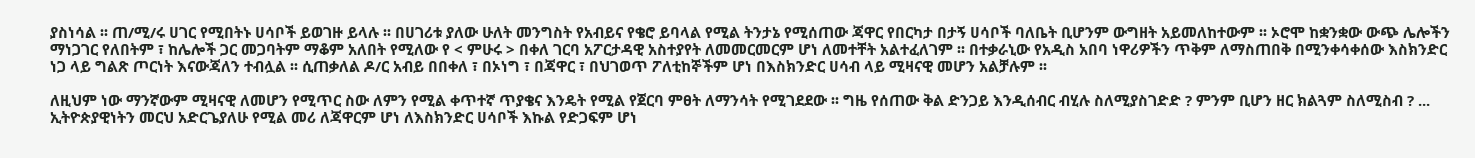ያስነሳል ፡፡ ጠ/ሚ/ሩ ሀገር የሚበትኑ ሀሳቦች ይወገዙ ይላሉ ፡፡ በሀገሪቱ ያለው ሁለት መንግስት የአብይና የቄሮ ይባላል የሚል ትንታኔ የሚሰጠው ጃዋር የበርካታ በታኝ ሀሳቦች ባለቤት ቢሆንም ውግዘት አይመለከተውም ፡፡ ኦሮሞ ከቋንቋው ውጭ ሌሎችን ማነጋገር የለበትም ፣ ከሌሎች ጋር መጋባትም ማቆም አለበት የሚለው የ < ምሁሩ > በቀለ ገርባ አፖርታዳዊ አስተያየት ለመመርመርም ሆነ ለመተቸት አልተፈለገም ፡፡ በተቃራኒው የአዲስ አበባ ነዋሪዎችን ጥቅም ለማስጠበቅ በሚንቀሳቀሰው እስክንድር ነጋ ላይ ግልጽ ጦርነት እናውጃለን ተብሏል ፡፡ ሲጠቃለል ዶ/ር አብይ በበቀለ ፣ በኦነግ ፣ በጃዋር ፣ በህገወጥ ፖለቲከኞችም ሆነ በእስክንድር ሀሳብ ላይ ሚዛናዊ መሆን አልቻሉም ፡፡

ለዚህም ነው ማንኛውም ሚዛናዊ ለመሆን የሚጥር ስው ለምን የሚል ቀጥተኛ ጥያቄና እንዴት የሚል የጀርባ ምፀት ለማንሳት የሚገደደው ፡፡ ግዜ የሰጠው ቅል ድንጋይ እንዲሰብር ብሂሉ ስለሚያስገድድ ? ምንም ቢሆን ዘር ክልጓም ስለሚስብ ? ... ኢትዮጵያዊነትን መርህ አድርጌያለሁ የሚል መሪ ለጃዋርም ሆነ ለእስክንድር ሀሳቦች እኩል የድጋፍም ሆነ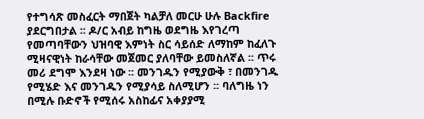የተግሳጽ መስፈርት ማበጀት ካልቻለ መርሁ ሁሉ Backfire ያደርግበታል ፡፡ ዶ/ር አብይ ከግዜ ወደግዜ እየገረጣ የመጣባቸውን ህዝባዊ እምነት ስር ሳይሰድ ለማከም ከፈለጉ ሚዛናዊነት ከራሳቸው መጀመር ያለባቸው ይመስለኛል ፡፡ ጥሩ መሪ ደግሞ እንደዛ ነው ፡፡ መንገዱን የሚያውቅ ፣ በመንገዱ የሚሄድ እና መንገዱን የሚያሳይ ስለሚሆን ፡፡ ባለግዜ ነን በሚሉ ቡድኖች የሚሰሩ አስከፊና አቀያያሚ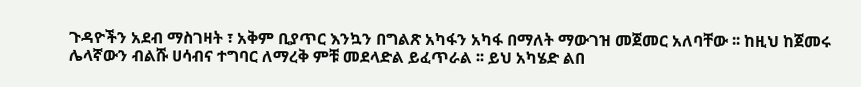ጉዳዮችን አደብ ማስገዛት ፣ አቅም ቢያጥር እንኳን በግልጽ አካፋን አካፋ በማለት ማውገዝ መጀመር አለባቸው ፡፡ ከዚህ ከጀመሩ ሌላኛውን ብልሹ ሀሳብና ተግባር ለማረቅ ምቹ መደላድል ይፈጥራል ፡፡ ይህ አካሄድ ልበ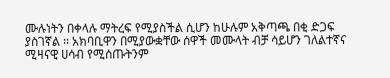ሙሉነትን በቀላሉ ማትረፍ የሚያስችል ሲሆን ከሁሉም አቅጣጫ በቂ ድጋፍ ያስገኛል ፡፡ አክባቢዋን በሚያውቋቸው ሰዋች መሙላት ብቻ ሳይሆን ገለልተኛና ሚዛናዊ ሀሳብ የሚሰጡትንም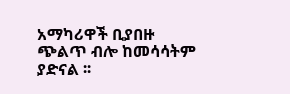አማካሪዋች ቢያበዙ ጭልጥ ብሎ ከመሳሳትም ያድናል ፡፡